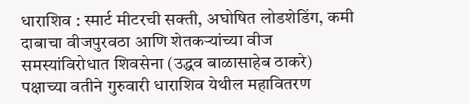धाराशिव : स्मार्ट मीटरची सक्ती, अघोषित लोडशेडिंग, कमी दाबाचा वीजपुरवठा आणि शेतकऱ्यांच्या वीज समस्यांविरोधात शिवसेना (उद्धव बाळासाहेब ठाकरे) पक्षाच्या वतीने गुरुवारी धाराशिव येथील महावितरण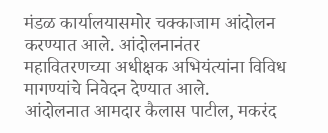मंडळ कार्यालयासमोर चक्काजाम आंदोलन करण्यात आले. आंदोलनानंतर महावितरणच्या अधीक्षक अभियंत्यांना विविध मागण्यांचे निवेदन देण्यात आले.
आंदोलनात आमदार कैलास पाटील, मकरंद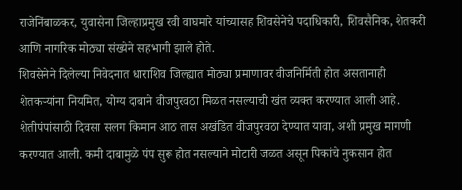राजेनिंबाळकर, युवासेना जिल्हाप्रमुख रवी वाघमारे यांच्यासह शिवसेनेचे पदाधिकारी, शिवसैनिक, शेतकरी आणि नागरिक मोठ्या संख्येने सहभागी झाले होते.
शिवसेनेने दिलेल्या निवेदनात धाराशिव जिल्ह्यात मोठ्या प्रमाणावर वीजनिर्मिती होत असतानाही शेतकऱ्यांना नियमित, योग्य दाबाने वीजपुरवठा मिळत नसल्याची खंत व्यक्त करण्यात आली आहे. शेतीपंपांसाठी दिवसा सलग किमान आठ तास अखंडित वीजपुरवठा देण्यात यावा, अशी प्रमुख मागणी करण्यात आली. कमी दाबामुळे पंप सुरू होत नसल्याने मोटारी जळत असून पिकांचे नुकसान होत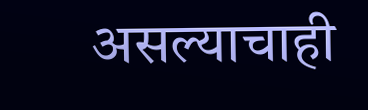असल्याचाही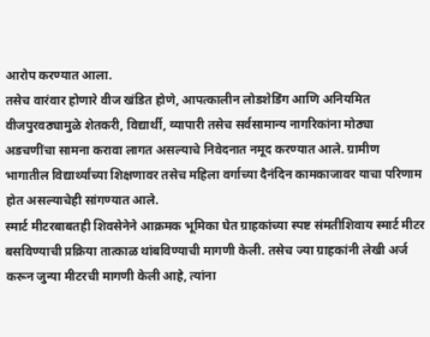आरोप करण्यात आला.
तसेच वारंवार होणारे वीज खंडित होणे, आपत्कालीन लोडशेडिंग आणि अनियमित वीजपुरवठ्यामुळे शेतकरी, विद्यार्थी, व्यापारी तसेच सर्वसामान्य नागरिकांना मोठ्या अडचणींचा सामना करावा लागत असल्याचे निवेदनात नमूद करण्यात आले. ग्रामीण भागातील विद्यार्थ्यांच्या शिक्षणावर तसेच महिला वर्गाच्या दैनंदिन कामकाजावर याचा परिणाम होत असल्याचेही सांगण्यात आले.
स्मार्ट मीटरबाबतही शिवसेनेने आक्रमक भूमिका घेत ग्राहकांच्या स्पष्ट संमतीशिवाय स्मार्ट मीटर बसविण्याची प्रक्रिया तात्काळ थांबविण्याची मागणी केली. तसेच ज्या ग्राहकांनी लेखी अर्ज करून जुन्या मीटरची मागणी केली आहे, त्यांना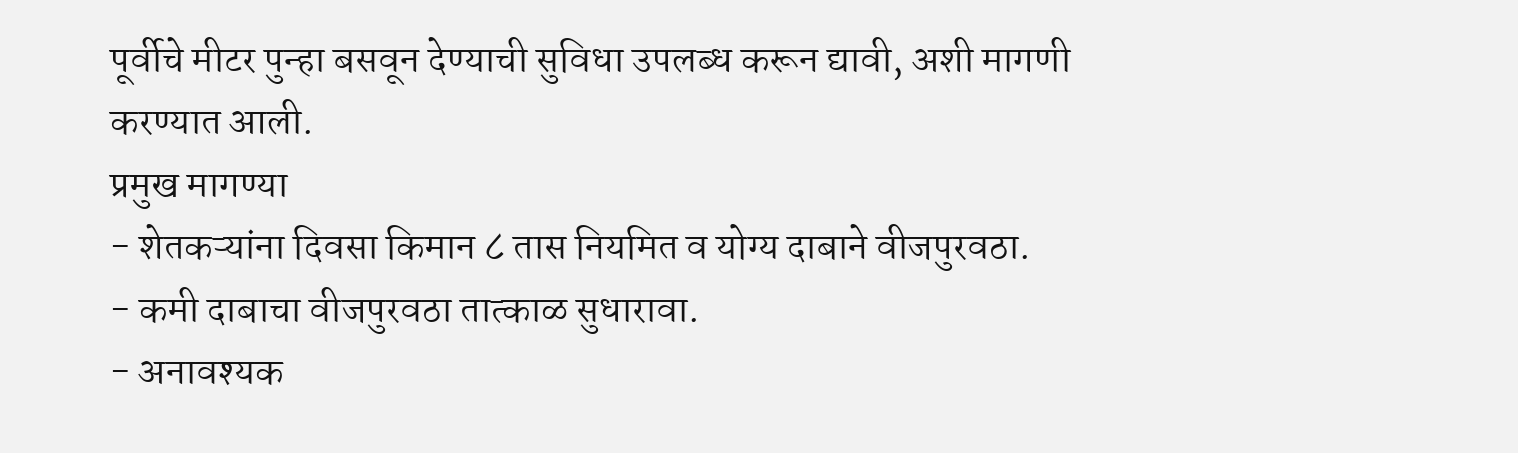पूर्वीचे मीटर पुन्हा बसवून देण्याची सुविधा उपलब्ध करून द्यावी, अशी मागणी करण्यात आली.
प्रमुख मागण्या
- शेतकऱ्यांना दिवसा किमान ८ तास नियमित व योग्य दाबाने वीजपुरवठा.
- कमी दाबाचा वीजपुरवठा तात्काळ सुधारावा.
- अनावश्यक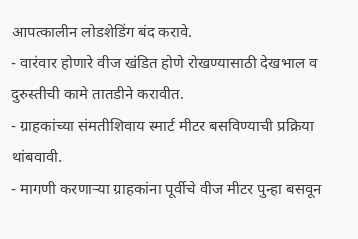आपत्कालीन लोडशेडिंग बंद करावे.
- वारंवार होणारे वीज खंडित होणे रोखण्यासाठी देखभाल व दुरुस्तीची कामे तातडीने करावीत.
- ग्राहकांच्या संमतीशिवाय स्मार्ट मीटर बसविण्याची प्रक्रिया थांबवावी.
- मागणी करणाऱ्या ग्राहकांना पूर्वीचे वीज मीटर पुन्हा बसवून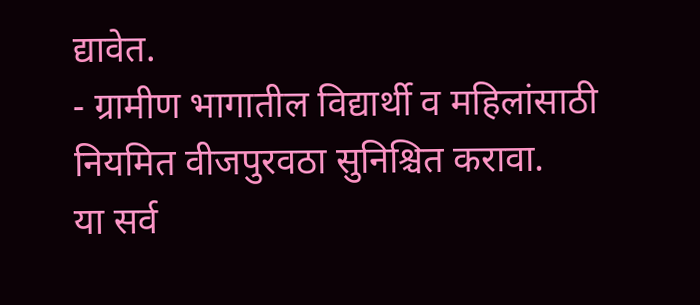द्यावेत.
- ग्रामीण भागातील विद्यार्थी व महिलांसाठी नियमित वीजपुरवठा सुनिश्चित करावा.
या सर्व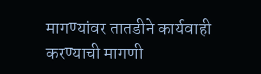मागण्यांवर तातडीने कार्यवाही करण्याची मागणी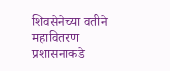शिवसेनेच्या वतीने महावितरण प्रशासनाकडे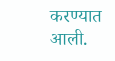करण्यात आली.